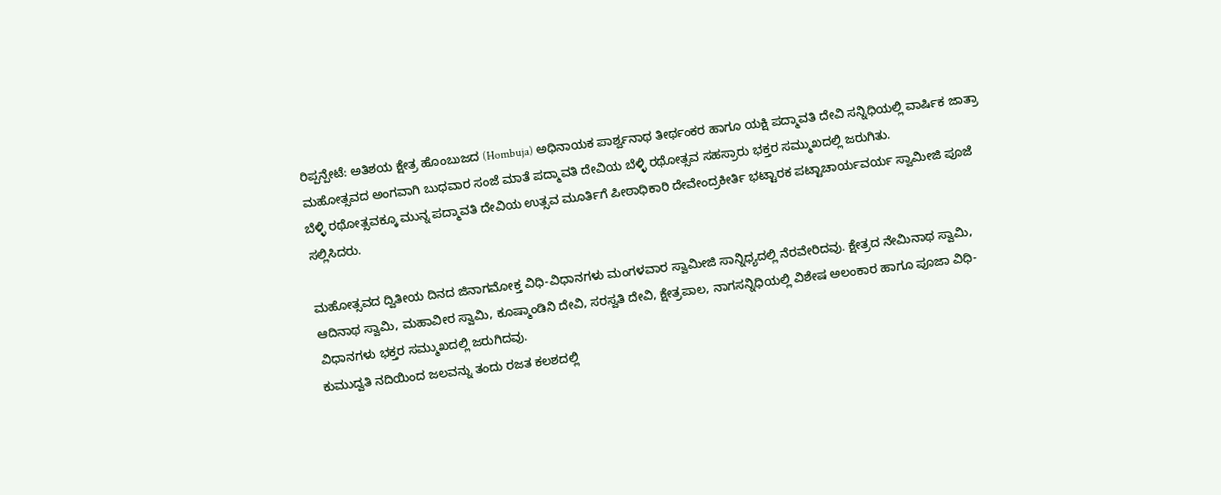ರಿಪ್ಪನ್ಪೇಟೆ: ಅತಿಶಯ ಕ್ಷೇತ್ರ ಹೊಂಬುಜದ (Hombuja) ಅಧಿನಾಯಕ ಪಾರ್ಶ್ವನಾಥ ತೀರ್ಥಂಕರ ಹಾಗೂ ಯಕ್ಷಿ ಪದ್ಮಾವತಿ ದೇವಿ ಸನ್ನಿಧಿಯಲ್ಲಿ ವಾರ್ಷಿಕ ಜಾತ್ರಾ ಮಹೋತ್ಸವದ ಅಂಗವಾಗಿ ಬುಧವಾರ ಸಂಜೆ ಮಾತೆ ಪದ್ಮಾವತಿ ದೇವಿಯ ಬೆಳ್ಳಿ ರಥೋತ್ಸವ ಸಹಸ್ರಾರು ಭಕ್ತರ ಸಮ್ಮುಖದಲ್ಲಿ ಜರುಗಿತು.
ಬೆಳ್ಳಿ ರಥೋತ್ಸವಕ್ಕೂ ಮುನ್ನ ಪದ್ಮಾವತಿ ದೇವಿಯ ಉತ್ಸವ ಮೂರ್ತಿಗೆ ಪೀಠಾಧಿಕಾರಿ ದೇವೇಂದ್ರಕೀರ್ತಿ ಭಟ್ಟಾರಕ ಪಟ್ಟಾಚಾರ್ಯವರ್ಯ ಸ್ವಾಮೀಜಿ ಪೂಜೆ ಸಲ್ಲಿಸಿದರು.

ಮಹೋತ್ಸವದ ದ್ವಿತೀಯ ದಿನದ ಜಿನಾಗಮೋಕ್ತ ವಿಧಿ-ವಿಧಾನಗಳು ಮಂಗಳವಾರ ಸ್ವಾಮೀಜಿ ಸಾನ್ನಿಧ್ಯದಲ್ಲಿ ನೆರವೇರಿದವು. ಕ್ಷೇತ್ರದ ನೇಮಿನಾಥ ಸ್ವಾಮಿ, ಆದಿನಾಥ ಸ್ವಾಮಿ, ಮಹಾವೀರ ಸ್ವಾಮಿ, ಕೂಷ್ಮಾಂಡಿನಿ ದೇವಿ, ಸರಸ್ವತಿ ದೇವಿ, ಕ್ಷೇತ್ರಪಾಲ, ನಾಗಸನ್ನಿಧಿಯಲ್ಲಿ ವಿಶೇಷ ಅಲಂಕಾರ ಹಾಗೂ ಪೂಜಾ ವಿಧಿ-ವಿಧಾನಗಳು ಭಕ್ತರ ಸಮ್ಮುಖದಲ್ಲಿ ಜರುಗಿದವು.
ಕುಮುದ್ವತಿ ನದಿಯಿಂದ ಜಲವನ್ನು ತಂದು ರಜತ ಕಲಶದಲ್ಲಿ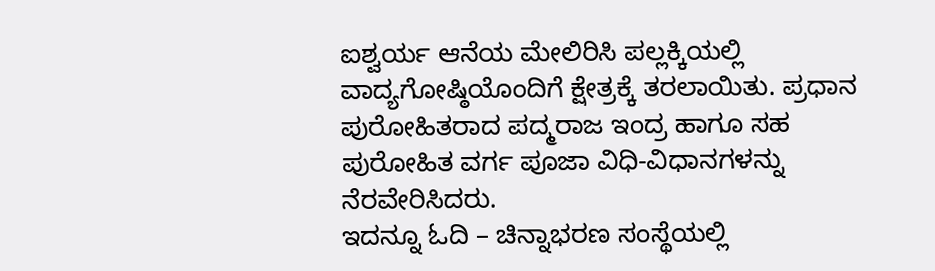ಐಶ್ವರ್ಯ ಆನೆಯ ಮೇಲಿರಿಸಿ ಪಲ್ಲಕ್ಕಿಯಲ್ಲಿ ವಾದ್ಯಗೋಷ್ಠಿಯೊಂದಿಗೆ ಕ್ಷೇತ್ರಕ್ಕೆ ತರಲಾಯಿತು. ಪ್ರಧಾನ ಪುರೋಹಿತರಾದ ಪದ್ಮರಾಜ ಇಂದ್ರ ಹಾಗೂ ಸಹ ಪುರೋಹಿತ ವರ್ಗ ಪೂಜಾ ವಿಧಿ-ವಿಧಾನಗಳನ್ನು ನೆರವೇರಿಸಿದರು.
ಇದನ್ನೂ ಓದಿ – ಚಿನ್ನಾಭರಣ ಸಂಸ್ಥೆಯಲ್ಲಿ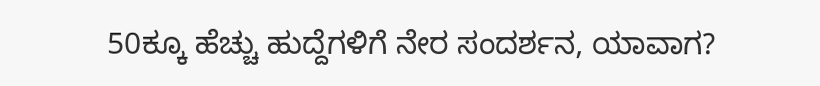50ಕ್ಕೂ ಹೆಚ್ಚು ಹುದ್ದೆಗಳಿಗೆ ನೇರ ಸಂದರ್ಶನ, ಯಾವಾಗ?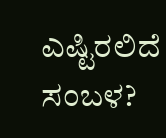ಎಷ್ಟಿರಲಿದೆ ಸಂಬಳ?